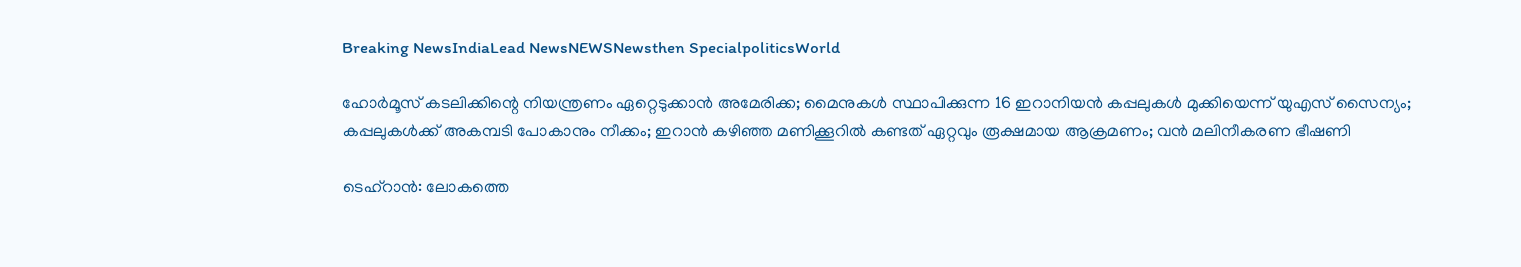Breaking NewsIndiaLead NewsNEWSNewsthen SpecialpoliticsWorld

ഹോര്‍മൂസ് കടലിക്കിന്റെ നിയന്ത്രണം ഏറ്റെടുക്കാന്‍ അമേരിക്ക; മൈനുകള്‍ സ്ഥാപിക്കുന്ന 16 ഇറാനിയന്‍ കപ്പലുകള്‍ മുക്കിയെന്ന് യുഎസ് സൈന്യം; കപ്പലുകള്‍ക്ക് അകമ്പടി പോകാനും നീക്കം; ഇറാന്‍ കഴിഞ്ഞ മണിക്കൂറില്‍ കണ്ടത് ഏറ്റവും രൂക്ഷമായ ആക്രമണം; വന്‍ മലിനീകരണ ഭീഷണി

ടെഹ്‌റാന്‍: ലോകത്തെ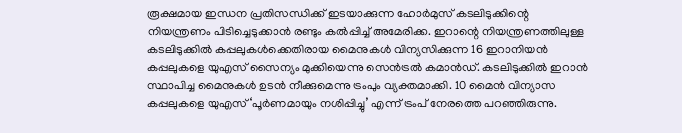രൂക്ഷമായ ഇന്ധന പ്രതിസന്ധിക്ക് ഇടയാക്കുന്ന ഹോര്‍മുസ് കടലിടുക്കിന്റെ നിയന്ത്രണം പിടിച്ചെടുക്കാന്‍ രണ്ടും കല്‍പ്പിച്ച് അമേരിക്ക. ഇറാന്റെ നിയന്ത്രണത്തിലുള്ള കടലിടുക്കില്‍ കപ്പലുകള്‍ക്കെതിരായ മൈനുകള്‍ വിന്യസിക്കുന്ന 16 ഇറാനിയന്‍ കപ്പലുകളെ യുഎസ് സൈന്യം മുക്കിയെന്നു സെന്‍ട്രല്‍ കമാന്‍ഡ്. കടലിടുക്കില്‍ ഇറാന്‍ സ്ഥാപിച്ച മൈനുകള്‍ ഉടന്‍ നീക്കുമെന്നു ട്രംപും വ്യക്തമാക്കി. 10 മൈന്‍ വിന്യാസ കപ്പലുകളെ യുഎസ് ‘പൂര്‍ണമായും നശിപ്പിച്ചു’ എന്ന് ട്രംപ് നേരത്തെ പറഞ്ഞിരുന്നു.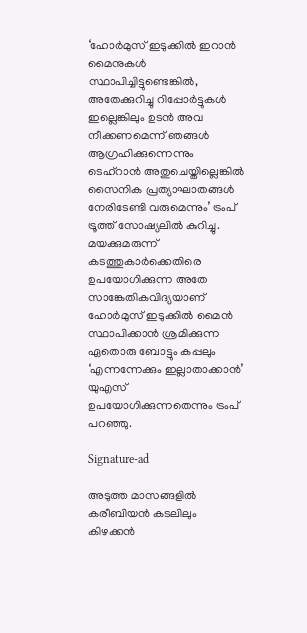‘ഹോര്‍മുസ് ഇടുക്കില്‍ ഇറാന്‍ മൈനുകള്‍ സ്ഥാപിച്ചിട്ടുണ്ടെങ്കില്‍, അതേക്കുറിച്ചു റിപ്പോര്‍ട്ടുകള്‍ ഇല്ലെങ്കിലും ഉടന്‍ അവ നീക്കണമെന്ന് ഞങ്ങള്‍ ആഗ്രഹിക്കുന്നെന്നും ടെഹ്‌റാന്‍ അതുചെയ്തില്ലെങ്കില്‍ സൈനിക പ്രത്യാഘാതങ്ങള്‍ നേരിടേണ്ടി വരുമെന്നും’ ട്രംപ് ട്രൂത്ത് സോഷ്യലില്‍ കുറിച്ചു. മയക്കുമരുന്ന് കടത്തുകാര്‍ക്കെതിരെ ഉപയോഗിക്കുന്ന അതേ സാങ്കേതികവിദ്യയാണ് ഹോര്‍മുസ് ഇടുക്കില്‍ മൈന്‍ സ്ഥാപിക്കാന്‍ ശ്രമിക്കുന്ന ഏതൊരു ബോട്ടും കപ്പലും ‘എന്നന്നേക്കും ഇല്ലാതാക്കാന്‍’ യുഎസ് ഉപയോഗിക്കുന്നതെന്നും ട്രംപ് പറഞ്ഞു.

Signature-ad

അടുത്ത മാസങ്ങളില്‍ കരീബിയന്‍ കടലിലും കിഴക്കന്‍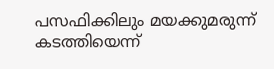പസഫിക്കിലും മയക്കുമരുന്ന് കടത്തിയെന്ന്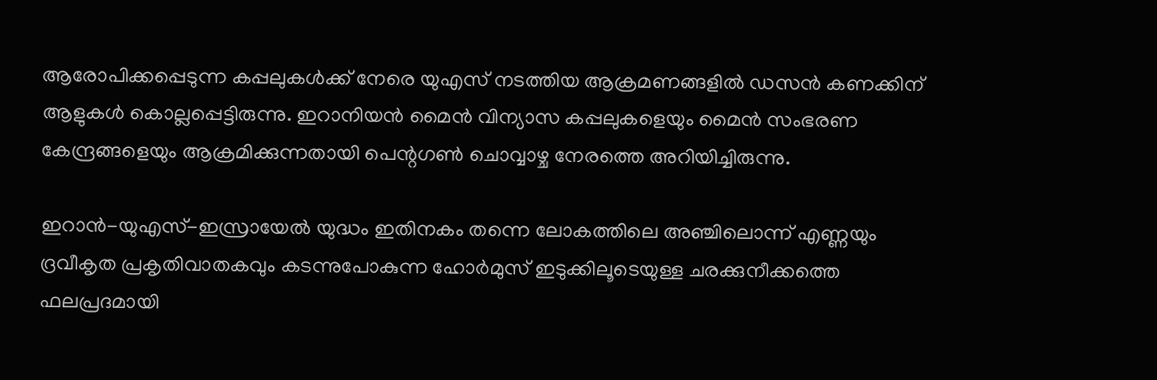ആരോപിക്കപ്പെടുന്ന കപ്പലുകള്‍ക്ക് നേരെ യുഎസ് നടത്തിയ ആക്രമണങ്ങളില്‍ ഡസന്‍ കണക്കിന് ആളുകള്‍ കൊല്ലപ്പെട്ടിരുന്നു. ഇറാനിയന്‍ മൈന്‍ വിന്യാസ കപ്പലുകളെയും മൈന്‍ സംഭരണ കേന്ദ്രങ്ങളെയും ആക്രമിക്കുന്നതായി പെന്റഗണ്‍ ചൊവ്വാഴ്ച നേരത്തെ അറിയിച്ചിരുന്നു.

ഇറാന്‍-യുഎസ്-ഇസ്രായേല്‍ യുദ്ധം ഇതിനകം തന്നെ ലോകത്തിലെ അഞ്ചിലൊന്ന് എണ്ണയും ദ്രവീകൃത പ്രകൃതിവാതകവും കടന്നുപോകുന്ന ഹോര്‍മുസ് ഇടുക്കിലൂടെയുള്ള ചരക്കുനീക്കത്തെ ഫലപ്രദമായി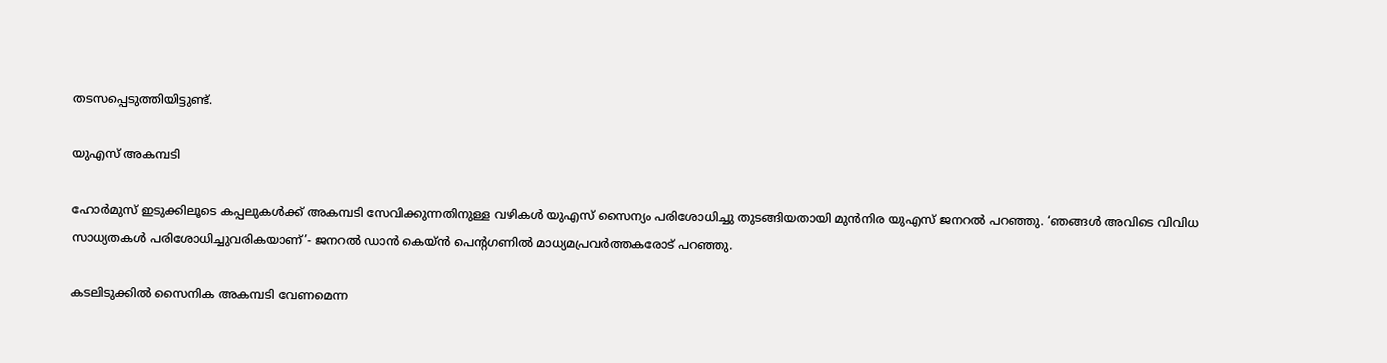തടസപ്പെടുത്തിയിട്ടുണ്ട്.

യുഎസ് അകമ്പടി

ഹോര്‍മുസ് ഇടുക്കിലൂടെ കപ്പലുകള്‍ക്ക് അകമ്പടി സേവിക്കുന്നതിനുള്ള വഴികള്‍ യുഎസ് സൈന്യം പരിശോധിച്ചു തുടങ്ങിയതായി മുന്‍നിര യുഎസ് ജനറല്‍ പറഞ്ഞു. ‘ഞങ്ങള്‍ അവിടെ വിവിധ സാധ്യതകള്‍ പരിശോധിച്ചുവരികയാണ്’- ജനറല്‍ ഡാന്‍ കെയ്ന്‍ പെന്റഗണില്‍ മാധ്യമപ്രവര്‍ത്തകരോട് പറഞ്ഞു.

കടലിടുക്കില്‍ സൈനിക അകമ്പടി വേണമെന്ന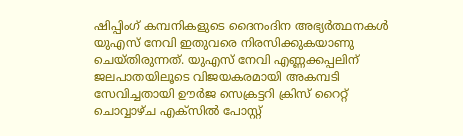ഷിപ്പിംഗ് കമ്പനികളുടെ ദൈനംദിന അഭ്യര്‍ത്ഥനകള്‍ യുഎസ് നേവി ഇതുവരെ നിരസിക്കുകയാണു ചെയ്തിരുന്നത്. യുഎസ് നേവി എണ്ണക്കപ്പലിന് ജലപാതയിലൂടെ വിജയകരമായി അകമ്പടി സേവിച്ചതായി ഊര്‍ജ സെക്രട്ടറി ക്രിസ് റൈറ്റ് ചൊവ്വാഴ്ച എക്‌സില്‍ പോസ്റ്റ്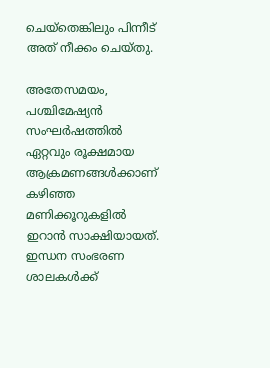ചെയ്‌തെങ്കിലും പിന്നീട് അത് നീക്കം ചെയ്തു.

അതേസമയം, പശ്ചിമേഷ്യന്‍ സംഘര്‍ഷത്തില്‍ ഏറ്റവും രൂക്ഷമായ ആക്രമണങ്ങള്‍ക്കാണ് കഴിഞ്ഞ മണിക്കൂറുകളില്‍ ഇറാന്‍ സാക്ഷിയായത്. ഇന്ധന സംഭരണ ശാലകള്‍ക്ക്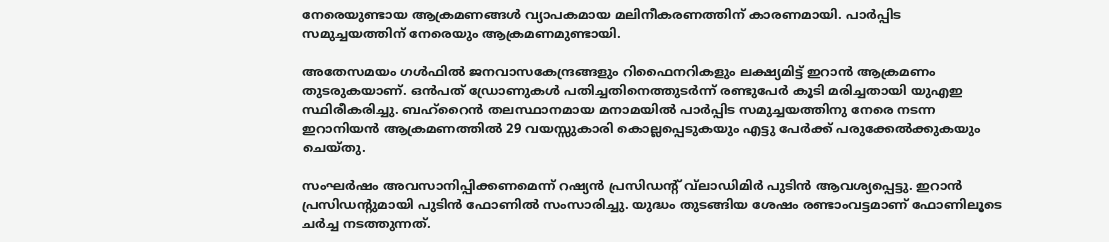നേരെയുണ്ടായ ആക്രമണങ്ങള്‍ വ്യാപകമായ മലിനീകരണത്തിന് കാരണമായി. പാര്‍പ്പിട സമുച്ചയത്തിന് നേരെയും ആക്രമണമുണ്ടായി.

അതേസമയം ഗള്‍ഫില്‍ ജനവാസകേന്ദ്രങ്ങളും റിഫൈനറികളും ലക്ഷ്യമിട്ട് ഇറാന്‍ ആക്രമണം തുടരുകയാണ്. ഒന്‍പത് ഡ്രോണുകള്‍ പതിച്ചതിനെത്തുടര്‍ന്ന് രണ്ടുപേര്‍ കൂടി മരിച്ചതായി യുഎഇ സ്ഥിരീകരിച്ചു. ബഹ്‌റൈന്‍ തലസ്ഥാനമായ മനാമയില്‍ പാര്‍പ്പിട സമുച്ചയത്തിനു നേരെ നടന്ന ഇറാനിയന്‍ ആക്രമണത്തില്‍ 29 വയസ്സുകാരി കൊല്ലപ്പെടുകയും എട്ടു പേര്‍ക്ക് പരുക്കേല്‍ക്കുകയും ചെയ്തു.

സംഘര്‍ഷം അവസാനിപ്പിക്കണമെന്ന് റഷ്യന്‍ പ്രസിഡന്റ് വ്‌ലാഡിമിര്‍ പുടിന്‍ ആവശ്യപ്പെട്ടു. ഇറാന്‍ പ്രസിഡന്റുമായി പുടിന്‍ ഫോണില്‍ സംസാരിച്ചു. യുദ്ധം തുടങ്ങിയ ശേഷം രണ്ടാംവട്ടമാണ് ഫോണിലൂടെ ചര്‍ച്ച നടത്തുന്നത്.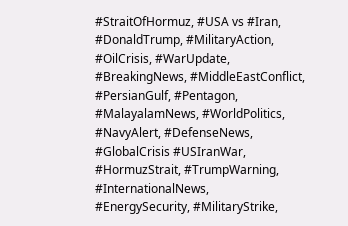#StraitOfHormuz, #USA vs #Iran, #DonaldTrump, #MilitaryAction, #OilCrisis, #WarUpdate, #BreakingNews, #MiddleEastConflict, #PersianGulf, #Pentagon, #MalayalamNews, #WorldPolitics, #NavyAlert, #DefenseNews, #GlobalCrisis #USIranWar, #HormuzStrait, #TrumpWarning, #InternationalNews, #EnergySecurity, #MilitaryStrike,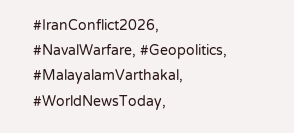#IranConflict2026, #NavalWarfare, #Geopolitics, #MalayalamVarthakal, #WorldNewsToday,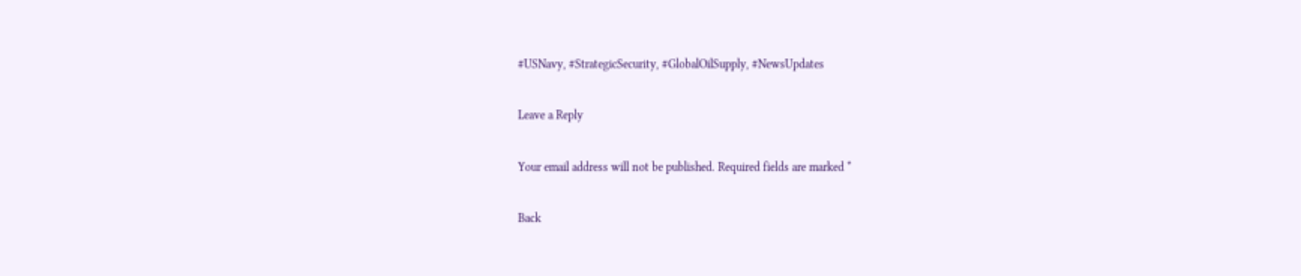#USNavy, #StrategicSecurity, #GlobalOilSupply, #NewsUpdates

Leave a Reply

Your email address will not be published. Required fields are marked *

Back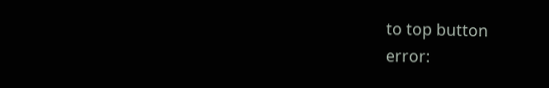to top button
error: